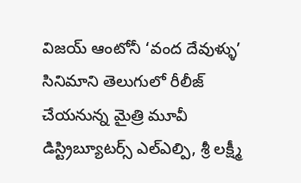విజయ్ ఆంటోనీ ‘వంద దేవుళ్ళు’ సినిమాని తెలుగులో రీలీజ్ చేయనున్న మైత్రి మూవీ డిస్ట్రిబ్యూటర్స్ ఎల్ఎల్పి, శ్రీ లక్ష్మీ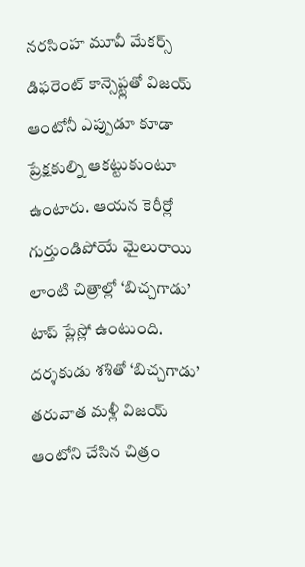నరసింహ మూవీ మేకర్స్
డిఫరెంట్ కాన్సెప్ట్లతో విజయ్ ఆంటోనీ ఎప్పుడూ కూడా ప్రేక్షకుల్ని ఆకట్టుకుంటూ ఉంటారు. ఆయన కెరీర్లో గుర్తుండిపోయే మైలురాయి లాంటి చిత్రాల్లో ‘బిచ్చగాడు’ టాప్ ప్లేస్లో ఉంటుంది. దర్శకుడు శశితో ‘బిచ్చగాడు’ తరువాత మళ్లీ విజయ్ ఆంటోని చేసిన చిత్రం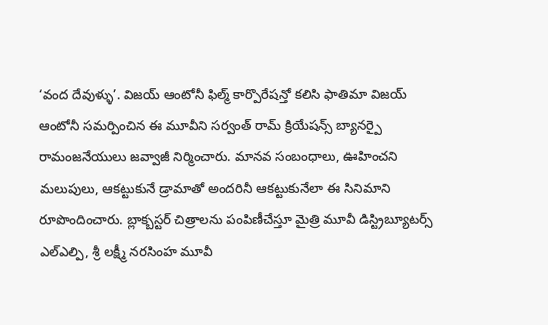‘వంద దేవుళ్ళు’. విజయ్ ఆంటోనీ ఫిల్మ్ కార్పొరేషన్తో కలిసి ఫాతిమా విజయ్ ఆంటోనీ సమర్పించిన ఈ మూవీని సర్వంత్ రామ్ క్రియేషన్స్ బ్యానర్పై రామంజనేయులు జవ్వాజీ నిర్మించారు. మానవ సంబంధాలు, ఊహించని మలుపులు, ఆకట్టుకునే డ్రామాతో అందరినీ ఆకట్టుకునేలా ఈ సినిమాని రూపొందించారు. బ్లాక్బస్టర్ చిత్రాలను పంపిణీచేస్తూ మైత్రి మూవీ డిస్ట్రిబ్యూటర్స్ ఎల్ఎల్పి, శ్రీ లక్ష్మీ నరసింహ మూవీ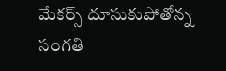మేకర్స్ దూసుకుపోతోన్న సంగతి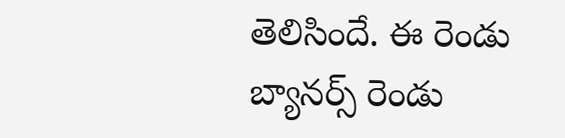తెలిసిందే. ఈ రెండు బ్యానర్స్ రెండు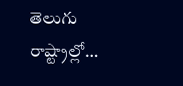తెలుగు రాష్ట్రాల్లో…